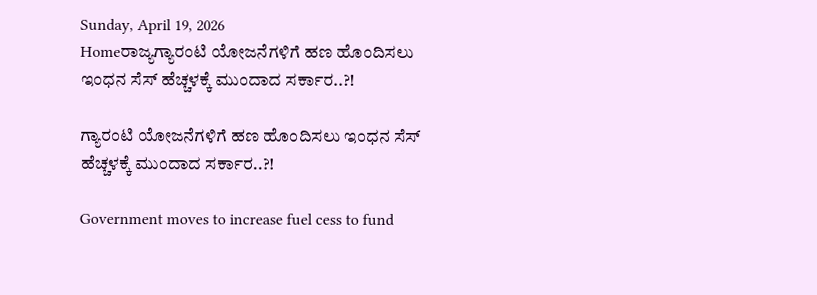Sunday, April 19, 2026
Homeರಾಜ್ಯಗ್ಯಾರಂಟಿ ಯೋಜನೆಗಳಿಗೆ ಹಣ ಹೊಂದಿಸಲು ಇಂಧನ ಸೆಸ್‌‍ ಹೆಚ್ಚಳಕ್ಕೆ ಮುಂದಾದ ಸರ್ಕಾರ..?!

ಗ್ಯಾರಂಟಿ ಯೋಜನೆಗಳಿಗೆ ಹಣ ಹೊಂದಿಸಲು ಇಂಧನ ಸೆಸ್‌‍ ಹೆಚ್ಚಳಕ್ಕೆ ಮುಂದಾದ ಸರ್ಕಾರ..?!

Government moves to increase fuel cess to fund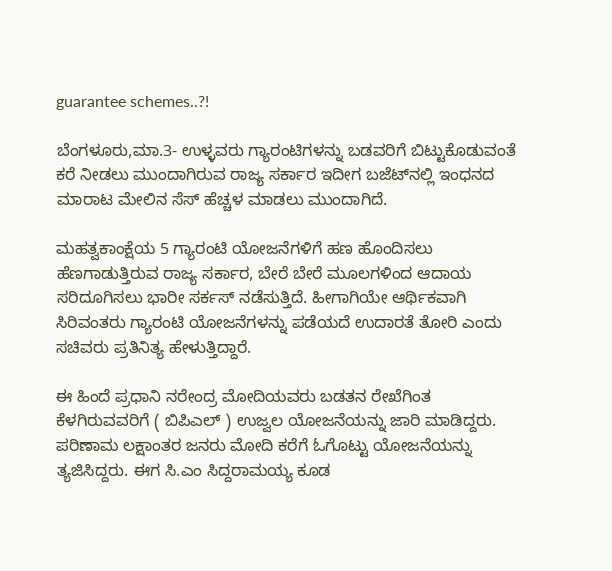guarantee schemes..?!

ಬೆಂಗಳೂರು,ಮಾ.3- ಉಳ್ಳವರು ಗ್ಯಾರಂಟಿಗಳನ್ನು ಬಡವರಿಗೆ ಬಿಟ್ಟುಕೊಡುವಂತೆ ಕರೆ ನೀಡಲು ಮುಂದಾಗಿರುವ ರಾಜ್ಯ ಸರ್ಕಾರ ಇದೀಗ ಬಜೆಟ್‌ನಲ್ಲಿ ಇಂಧನದ ಮಾರಾಟ ಮೇಲಿನ ಸೆಸ್‌‍ ಹೆಚ್ಚಳ ಮಾಡಲು ಮುಂದಾಗಿದೆ.

ಮಹತ್ವಕಾಂಕ್ಷೆಯ 5 ಗ್ಯಾರಂಟಿ ಯೋಜನೆಗಳಿಗೆ ಹಣ ಹೊಂದಿಸಲು ಹೆಣಗಾಡುತ್ತಿರುವ ರಾಜ್ಯ ಸರ್ಕಾರ, ಬೇರೆ ಬೇರೆ ಮೂಲಗಳಿಂದ ಆದಾಯ ಸರಿದೂಗಿಸಲು ಭಾರೀ ಸರ್ಕಸ್‌‍ ನಡೆಸುತ್ತಿದೆ. ಹೀಗಾಗಿಯೇ ಆರ್ಥಿಕವಾಗಿ ಸಿರಿವಂತರು ಗ್ಯಾರಂಟಿ ಯೋಜನೆಗಳನ್ನು ಪಡೆಯದೆ ಉದಾರತೆ ತೋರಿ ಎಂದು ಸಚಿವರು ಪ್ರತಿನಿತ್ಯ ಹೇಳುತ್ತಿದ್ದಾರೆ.

ಈ ಹಿಂದೆ ಪ್ರಧಾನಿ ನರೇಂದ್ರ ಮೋದಿಯವರು ಬಡತನ ರೇಖೆಗಿಂತ ಕೆಳಗಿರುವವರಿಗೆ ( ಬಿಪಿಎಲ್‌ ) ಉಜ್ವಲ ಯೋಜನೆಯನ್ನು ಜಾರಿ ಮಾಡಿದ್ದರು. ಪರಿಣಾಮ ಲಕ್ಷಾಂತರ ಜನರು ಮೋದಿ ಕರೆಗೆ ಓಗೊಟ್ಟು ಯೋಜನೆಯನ್ನು ತ್ಯಜಿಸಿದ್ದರು. ಈಗ ಸಿ.ಎಂ ಸಿದ್ದರಾಮಯ್ಯ ಕೂಡ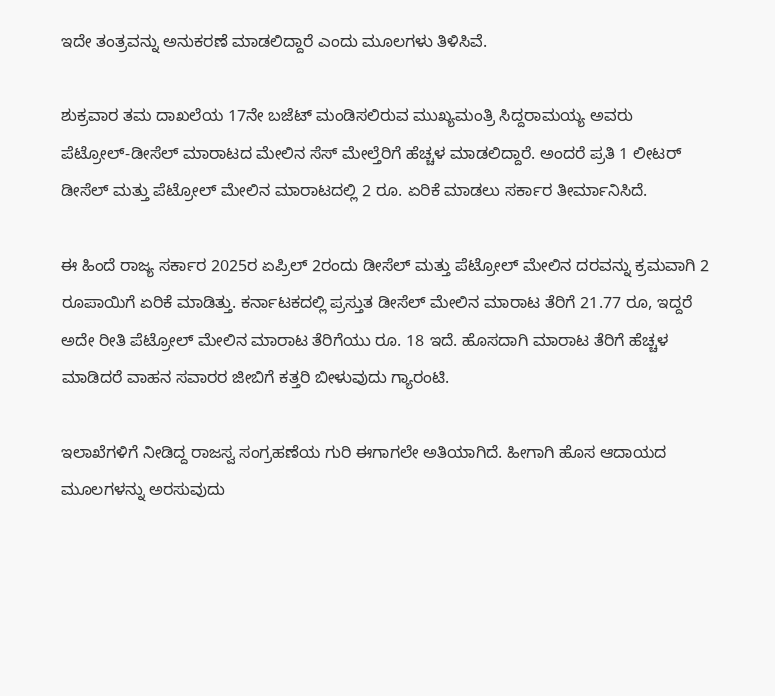ಇದೇ ತಂತ್ರವನ್ನು ಅನುಕರಣೆ ಮಾಡಲಿದ್ದಾರೆ ಎಂದು ಮೂಲಗಳು ತಿಳಿಸಿವೆ.

ಶುಕ್ರವಾರ ತಮ ದಾಖಲೆಯ 17ನೇ ಬಜೆಟ್‌ ಮಂಡಿಸಲಿರುವ ಮುಖ್ಯಮಂತ್ರಿ ಸಿದ್ದರಾಮಯ್ಯ ಅವರು ಪೆಟ್ರೋಲ್‌-ಡೀಸೆಲ್‌ ಮಾರಾಟದ ಮೇಲಿನ ಸೆಸ್‌‍ ಮೇಲ್ತೆರಿಗೆ ಹೆಚ್ಚಳ ಮಾಡಲಿದ್ದಾರೆ. ಅಂದರೆ ಪ್ರತಿ 1 ಲೀಟರ್‌ ಡೀಸೆಲ್‌ ಮತ್ತು ಪೆಟ್ರೋಲ್‌ ಮೇಲಿನ ಮಾರಾಟದಲ್ಲಿ 2 ರೂ. ಏರಿಕೆ ಮಾಡಲು ಸರ್ಕಾರ ತೀರ್ಮಾನಿಸಿದೆ.

ಈ ಹಿಂದೆ ರಾಜ್ಯ ಸರ್ಕಾರ 2025ರ ಏಪ್ರಿಲ್‌ 2ರಂದು ಡೀಸೆಲ್‌ ಮತ್ತು ಪೆಟ್ರೋಲ್‌ ಮೇಲಿನ ದರವನ್ನು ಕ್ರಮವಾಗಿ 2 ರೂಪಾಯಿಗೆ ಏರಿಕೆ ಮಾಡಿತ್ತು. ಕರ್ನಾಟಕದಲ್ಲಿ ಪ್ರಸ್ತುತ ಡೀಸೆಲ್‌ ಮೇಲಿನ ಮಾರಾಟ ತೆರಿಗೆ 21.77 ರೂ, ಇದ್ದರೆ ಅದೇ ರೀತಿ ಪೆಟ್ರೋಲ್‌ ಮೇಲಿನ ಮಾರಾಟ ತೆರಿಗೆಯು ರೂ. 18 ಇದೆ. ಹೊಸದಾಗಿ ಮಾರಾಟ ತೆರಿಗೆ ಹೆಚ್ಚಳ ಮಾಡಿದರೆ ವಾಹನ ಸವಾರರ ಜೀಬಿಗೆ ಕತ್ತರಿ ಬೀಳುವುದು ಗ್ಯಾರಂಟಿ.

ಇಲಾಖೆಗಳಿಗೆ ನೀಡಿದ್ದ ರಾಜಸ್ವ ಸಂಗ್ರಹಣೆಯ ಗುರಿ ಈಗಾಗಲೇ ಅತಿಯಾಗಿದೆ. ಹೀಗಾಗಿ ಹೊಸ ಆದಾಯದ ಮೂಲಗಳನ್ನು ಅರಸುವುದು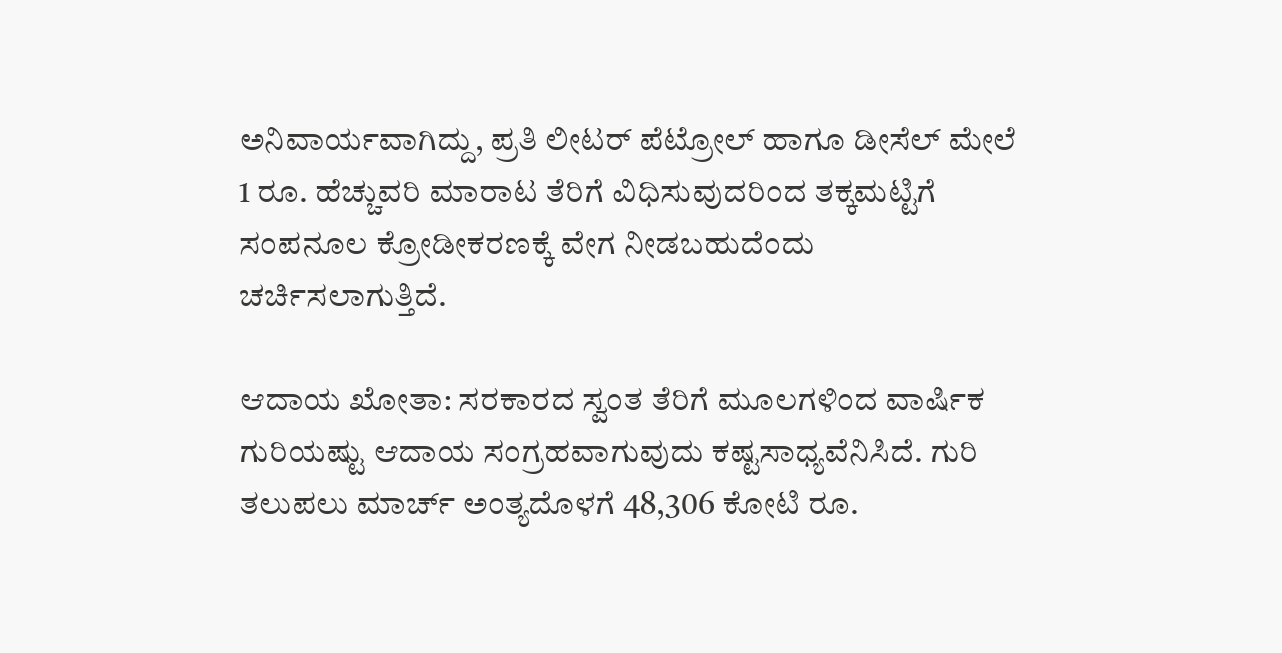ಅನಿವಾರ್ಯವಾಗಿದ್ದು, ಪ್ರತಿ ಲೀಟರ್‌ ಪೆಟ್ರೋಲ್‌ ಹಾಗೂ ಡೀಸೆಲ್‌ ಮೇಲೆ 1 ರೂ. ಹೆಚ್ಚುವರಿ ಮಾರಾಟ ತೆರಿಗೆ ವಿಧಿಸುವುದರಿಂದ ತಕ್ಕಮಟ್ಟಿಗೆ ಸಂಪನೂಲ ಕ್ರೋಡೀಕರಣಕ್ಕೆ ವೇಗ ನೀಡಬಹುದೆಂದು ಚರ್ಚಿಸಲಾಗುತ್ತಿದೆ.

ಆದಾಯ ಖೋತಾ: ಸರಕಾರದ ಸ್ವಂತ ತೆರಿಗೆ ಮೂಲಗಳಿಂದ ವಾರ್ಷಿಕ ಗುರಿಯಷ್ಟು ಆದಾಯ ಸಂಗ್ರಹವಾಗುವುದು ಕಷ್ಟಸಾಧ್ಯವೆನಿಸಿದೆ. ಗುರಿ ತಲುಪಲು ಮಾರ್ಚ್‌ ಅಂತ್ಯದೊಳಗೆ 48,306 ಕೋಟಿ ರೂ.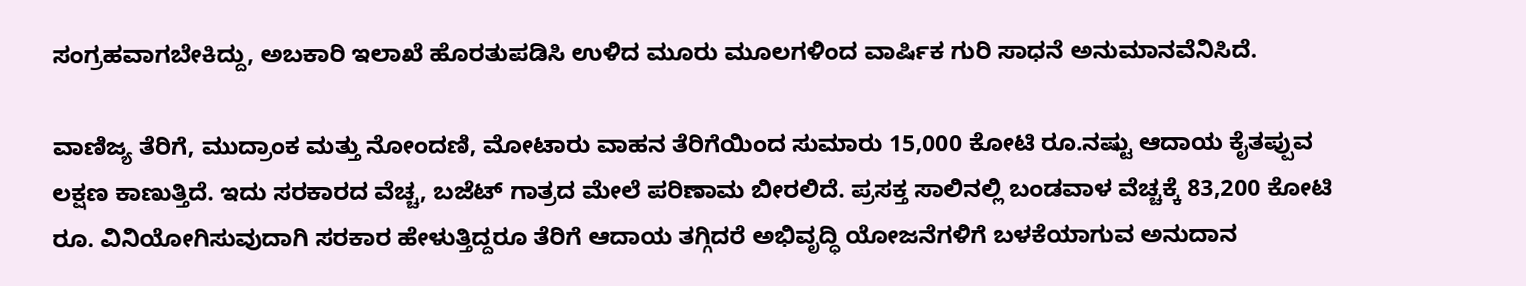ಸಂಗ್ರಹವಾಗಬೇಕಿದ್ದು, ಅಬಕಾರಿ ಇಲಾಖೆ ಹೊರತುಪಡಿಸಿ ಉಳಿದ ಮೂರು ಮೂಲಗಳಿಂದ ವಾರ್ಷಿಕ ಗುರಿ ಸಾಧನೆ ಅನುಮಾನವೆನಿಸಿದೆ.

ವಾಣಿಜ್ಯ ತೆರಿಗೆ, ಮುದ್ರಾಂಕ ಮತ್ತು ನೋಂದಣಿ, ಮೋಟಾರು ವಾಹನ ತೆರಿಗೆಯಿಂದ ಸುಮಾರು 15,000 ಕೋಟಿ ರೂ.ನಷ್ಟು ಆದಾಯ ಕೈತಪ್ಪುವ ಲಕ್ಷಣ ಕಾಣುತ್ತಿದೆ. ಇದು ಸರಕಾರದ ವೆಚ್ಚ, ಬಜೆಟ್‌ ಗಾತ್ರದ ಮೇಲೆ ಪರಿಣಾಮ ಬೀರಲಿದೆ. ಪ್ರಸಕ್ತ ಸಾಲಿನಲ್ಲಿ ಬಂಡವಾಳ ವೆಚ್ಚಕ್ಕೆ 83,200 ಕೋಟಿ ರೂ. ವಿನಿಯೋಗಿಸುವುದಾಗಿ ಸರಕಾರ ಹೇಳುತ್ತಿದ್ದರೂ ತೆರಿಗೆ ಆದಾಯ ತಗ್ಗಿದರೆ ಅಭಿವೃದ್ಧಿ ಯೋಜನೆಗಳಿಗೆ ಬಳಕೆಯಾಗುವ ಅನುದಾನ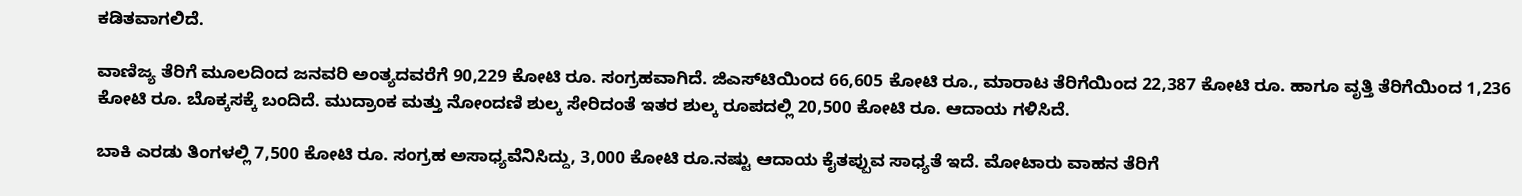ಕಡಿತವಾಗಲಿದೆ.

ವಾಣಿಜ್ಯ ತೆರಿಗೆ ಮೂಲದಿಂದ ಜನವರಿ ಅಂತ್ಯದವರೆಗೆ 90,229 ಕೋಟಿ ರೂ. ಸಂಗ್ರಹವಾಗಿದೆ. ಜಿಎಸ್‌‍ಟಿಯಿಂದ 66,605 ಕೋಟಿ ರೂ., ಮಾರಾಟ ತೆರಿಗೆಯಿಂದ 22,387 ಕೋಟಿ ರೂ. ಹಾಗೂ ವೃತ್ತಿ ತೆರಿಗೆಯಿಂದ 1,236 ಕೋಟಿ ರೂ. ಬೊಕ್ಕಸಕ್ಕೆ ಬಂದಿದೆ. ಮುದ್ರಾಂಕ ಮತ್ತು ನೋಂದಣಿ ಶುಲ್ಕ ಸೇರಿದಂತೆ ಇತರ ಶುಲ್ಕ ರೂಪದಲ್ಲಿ 20,500 ಕೋಟಿ ರೂ. ಆದಾಯ ಗಳಿಸಿದೆ.

ಬಾಕಿ ಎರಡು ತಿಂಗಳಲ್ಲಿ 7,500 ಕೋಟಿ ರೂ. ಸಂಗ್ರಹ ಅಸಾಧ್ಯವೆನಿಸಿದ್ದು, 3,000 ಕೋಟಿ ರೂ.ನಷ್ಟು ಆದಾಯ ಕೈತಪ್ಪುವ ಸಾಧ್ಯತೆ ಇದೆ. ಮೋಟಾರು ವಾಹನ ತೆರಿಗೆ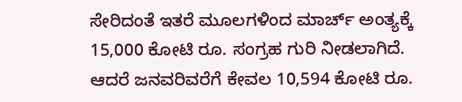ಸೇರಿದಂತೆ ಇತರೆ ಮೂಲಗಳಿಂದ ಮಾರ್ಚ್‌ ಅಂತ್ಯಕ್ಕೆ 15,000 ಕೋಟಿ ರೂ. ಸಂಗ್ರಹ ಗುರಿ ನೀಡಲಾಗಿದೆ. ಆದರೆ ಜನವರಿವರೆಗೆ ಕೇವಲ 10,594 ಕೋಟಿ ರೂ.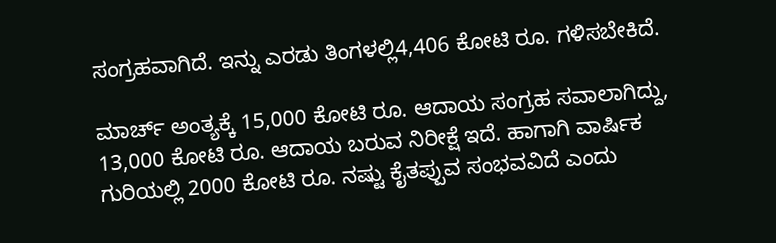ಸಂಗ್ರಹವಾಗಿದೆ. ಇನ್ನು ಎರಡು ತಿಂಗಳಲ್ಲಿ4,406 ಕೋಟಿ ರೂ. ಗಳಿಸಬೇಕಿದೆ.

ಮಾರ್ಚ್‌ ಅಂತ್ಯಕ್ಕೆ 15,000 ಕೋಟಿ ರೂ. ಆದಾಯ ಸಂಗ್ರಹ ಸವಾಲಾಗಿದ್ದು, 13,000 ಕೋಟಿ ರೂ. ಆದಾಯ ಬರುವ ನಿರೀಕ್ಷೆ ಇದೆ. ಹಾಗಾಗಿ ವಾರ್ಷಿಕ ಗುರಿಯಲ್ಲಿ 2000 ಕೋಟಿ ರೂ. ನಷ್ಟು ಕೈತಪ್ಪುವ ಸಂಭವವಿದೆ ಎಂದು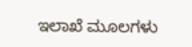ಇಲಾಖೆ ಮೂಲಗಳು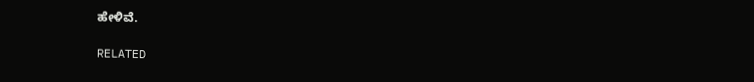ಹೇಳಿವೆ.

RELATED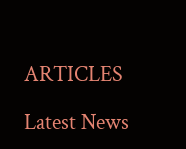ARTICLES

Latest News